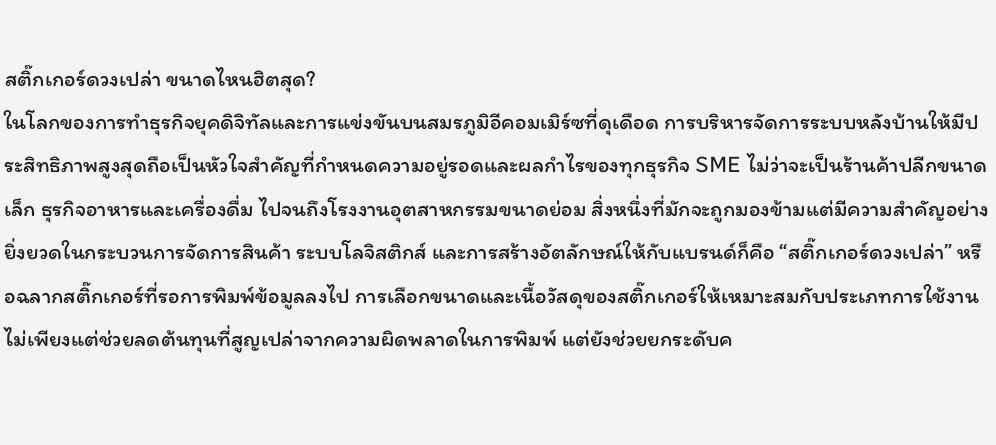สติ๊กเกอร์ดวงเปล่า ขนาดไหนฮิตสุด?
ในโลกของการทำธุรกิจยุคดิจิทัลและการแข่งขันบนสมรภูมิอีคอมเมิร์ซที่ดุเดือด การบริหารจัดการระบบหลังบ้านให้มีประสิทธิภาพสูงสุดถือเป็นหัวใจสำคัญที่กำหนดความอยู่รอดและผลกำไรของทุกธุรกิจ SME ไม่ว่าจะเป็นร้านค้าปลีกขนาดเล็ก ธุรกิจอาหารและเครื่องดื่ม ไปจนถึงโรงงานอุตสาหกรรมขนาดย่อม สิ่งหนึ่งที่มักจะถูกมองข้ามแต่มีความสำคัญอย่างยิ่งยวดในกระบวนการจัดการสินค้า ระบบโลจิสติกส์ และการสร้างอัตลักษณ์ให้กับแบรนด์ก็คือ “สติ๊กเกอร์ดวงเปล่า” หรือฉลากสติ๊กเกอร์ที่รอการพิมพ์ข้อมูลลงไป การเลือกขนาดและเนื้อวัสดุของสติ๊กเกอร์ให้เหมาะสมกับประเภทการใช้งาน ไม่เพียงแต่ช่วยลดต้นทุนที่สูญเปล่าจากความผิดพลาดในการพิมพ์ แต่ยังช่วยยกระดับค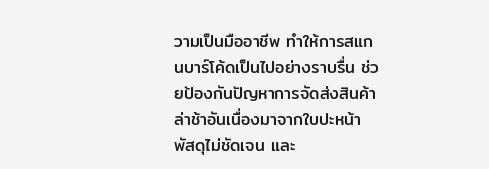วามเป็นมืออาชีพ ทำให้การสแกนบาร์โค้ดเป็นไปอย่างราบรื่น ช่วยป้องกันปัญหาการจัดส่งสินค้าล่าช้าอันเนื่องมาจากใบปะหน้าพัสดุไม่ชัดเจน และ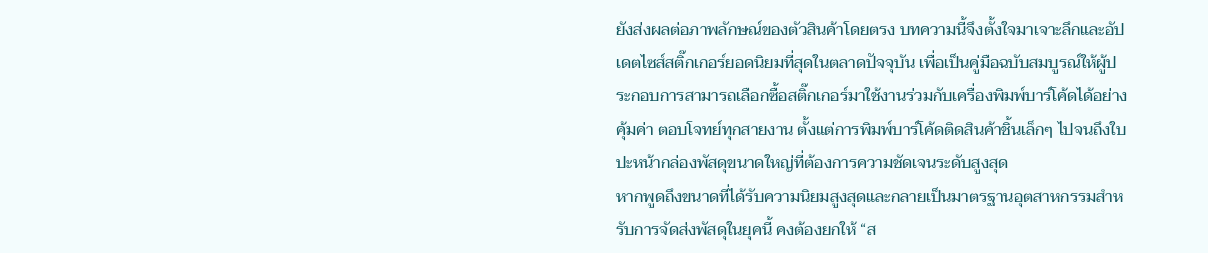ยังส่งผลต่อภาพลักษณ์ของตัวสินค้าโดยตรง บทความนี้จึงตั้งใจมาเจาะลึกและอัปเดตไซส์สติ๊กเกอร์ยอดนิยมที่สุดในตลาดปัจจุบัน เพื่อเป็นคู่มือฉบับสมบูรณ์ให้ผู้ประกอบการสามารถเลือกซื้อสติ๊กเกอร์มาใช้งานร่วมกับเครื่องพิมพ์บาร์โค้ดได้อย่างคุ้มค่า ตอบโจทย์ทุกสายงาน ตั้งแต่การพิมพ์บาร์โค้ดติดสินค้าชิ้นเล็กๆ ไปจนถึงใบปะหน้ากล่องพัสดุขนาดใหญ่ที่ต้องการความชัดเจนระดับสูงสุด
หากพูดถึงขนาดที่ได้รับความนิยมสูงสุดและกลายเป็นมาตรฐานอุตสาหกรรมสำหรับการจัดส่งพัสดุในยุคนี้ คงต้องยกให้ “ส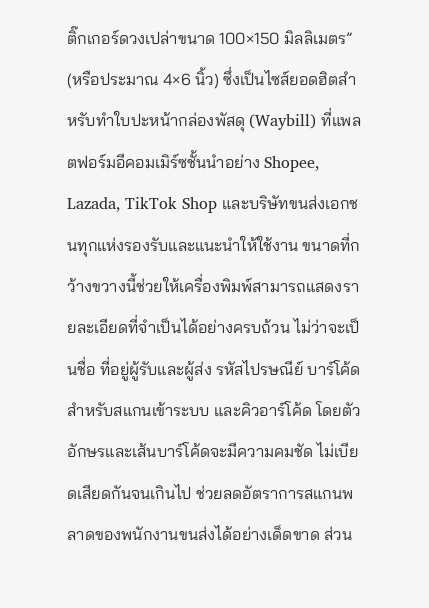ติ๊กเกอร์ดวงเปล่าขนาด 100×150 มิลลิเมตร” (หรือประมาณ 4×6 นิ้ว) ซึ่งเป็นไซส์ยอดฮิตสำหรับทำใบปะหน้ากล่องพัสดุ (Waybill) ที่แพลตฟอร์มอีคอมเมิร์ซชั้นนำอย่าง Shopee, Lazada, TikTok Shop และบริษัทขนส่งเอกชนทุกแห่งรองรับและแนะนำให้ใช้งาน ขนาดที่กว้างขวางนี้ช่วยให้เครื่องพิมพ์สามารถแสดงรายละเอียดที่จำเป็นได้อย่างครบถ้วน ไม่ว่าจะเป็นชื่อ ที่อยู่ผู้รับและผู้ส่ง รหัสไปรษณีย์ บาร์โค้ดสำหรับสแกนเข้าระบบ และคิวอาร์โค้ด โดยตัวอักษรและเส้นบาร์โค้ดจะมีความคมชัด ไม่เบียดเสียดกันจนเกินไป ช่วยลดอัตราการสแกนพลาดของพนักงานขนส่งได้อย่างเด็ดขาด ส่วน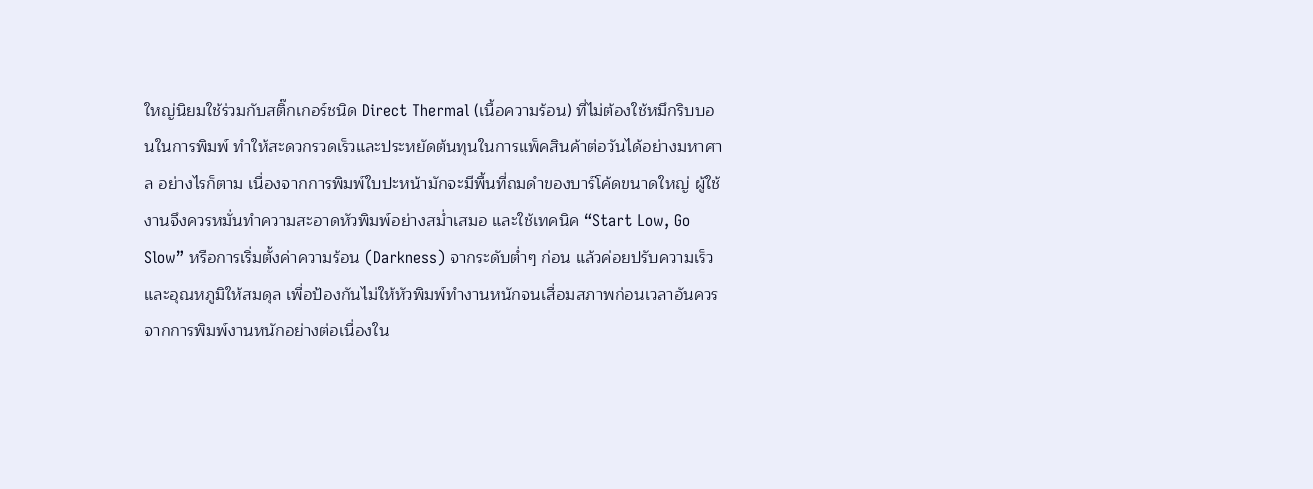ใหญ่นิยมใช้ร่วมกับสติ๊กเกอร์ชนิด Direct Thermal (เนื้อความร้อน) ที่ไม่ต้องใช้หมึกริบบอนในการพิมพ์ ทำให้สะดวกรวดเร็วและประหยัดต้นทุนในการแพ็คสินค้าต่อวันได้อย่างมหาศาล อย่างไรก็ตาม เนื่องจากการพิมพ์ใบปะหน้ามักจะมีพื้นที่ถมดำของบาร์โค้ดขนาดใหญ่ ผู้ใช้งานจึงควรหมั่นทำความสะอาดหัวพิมพ์อย่างสม่ำเสมอ และใช้เทคนิค “Start Low, Go Slow” หรือการเริ่มตั้งค่าความร้อน (Darkness) จากระดับต่ำๆ ก่อน แล้วค่อยปรับความเร็วและอุณหภูมิให้สมดุล เพื่อป้องกันไม่ให้หัวพิมพ์ทำงานหนักจนเสื่อมสภาพก่อนเวลาอันควรจากการพิมพ์งานหนักอย่างต่อเนื่องใน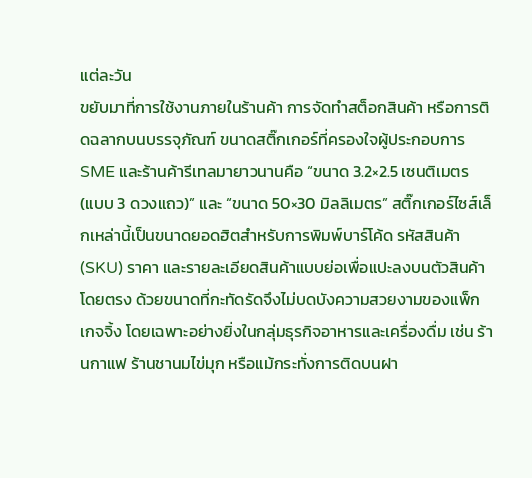แต่ละวัน
ขยับมาที่การใช้งานภายในร้านค้า การจัดทำสต็อกสินค้า หรือการติดฉลากบนบรรจุภัณฑ์ ขนาดสติ๊กเกอร์ที่ครองใจผู้ประกอบการ SME และร้านค้ารีเทลมายาวนานคือ “ขนาด 3.2×2.5 เซนติเมตร (แบบ 3 ดวงแถว)” และ “ขนาด 50×30 มิลลิเมตร” สติ๊กเกอร์ไซส์เล็กเหล่านี้เป็นขนาดยอดฮิตสำหรับการพิมพ์บาร์โค้ด รหัสสินค้า (SKU) ราคา และรายละเอียดสินค้าแบบย่อเพื่อแปะลงบนตัวสินค้าโดยตรง ด้วยขนาดที่กะทัดรัดจึงไม่บดบังความสวยงามของแพ็กเกจจิ้ง โดยเฉพาะอย่างยิ่งในกลุ่มธุรกิจอาหารและเครื่องดื่ม เช่น ร้านกาแฟ ร้านชานมไข่มุก หรือแม้กระทั่งการติดบนฝา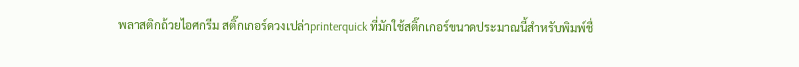พลาสติกถ้วยไอศกรีม สติ๊กเกอร์ดวงเปล่าprinterquick ที่มักใช้สติ๊กเกอร์ขนาดประมาณนี้สำหรับพิมพ์ชื่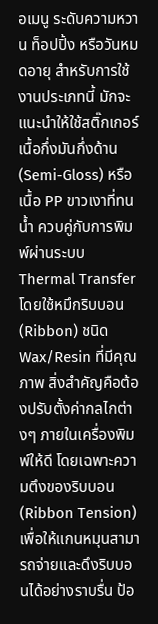อเมนู ระดับความหวาน ท็อปปิ้ง หรือวันหมดอายุ สำหรับการใช้งานประเภทนี้ มักจะแนะนำให้ใช้สติ๊กเกอร์เนื้อกึ่งมันกึ่งด้าน (Semi-Gloss) หรือเนื้อ PP ขาวเงาที่ทนน้ำ ควบคู่กับการพิมพ์ผ่านระบบ Thermal Transfer โดยใช้หมึกริบบอน (Ribbon) ชนิด Wax/Resin ที่มีคุณภาพ สิ่งสำคัญคือต้องปรับตั้งค่ากลไกต่างๆ ภายในเครื่องพิมพ์ให้ดี โดยเฉพาะความตึงของริบบอน (Ribbon Tension) เพื่อให้แกนหมุนสามารถจ่ายและดึงริบบอนได้อย่างราบรื่น ป้อ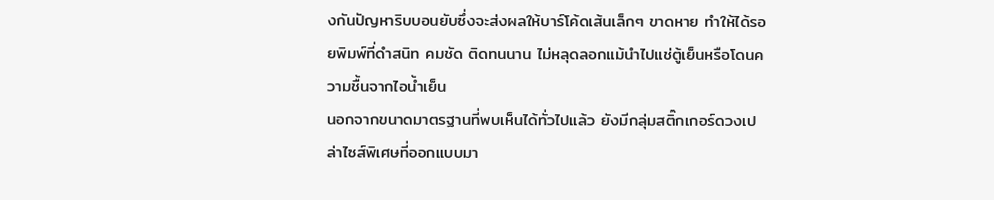งกันปัญหาริบบอนยับซึ่งจะส่งผลให้บาร์โค้ดเส้นเล็กๆ ขาดหาย ทำให้ได้รอยพิมพ์ที่ดำสนิท คมชัด ติดทนนาน ไม่หลุดลอกแม้นำไปแช่ตู้เย็นหรือโดนความชื้นจากไอน้ำเย็น
นอกจากขนาดมาตรฐานที่พบเห็นได้ทั่วไปแล้ว ยังมีกลุ่มสติ๊กเกอร์ดวงเปล่าไซส์พิเศษที่ออกแบบมา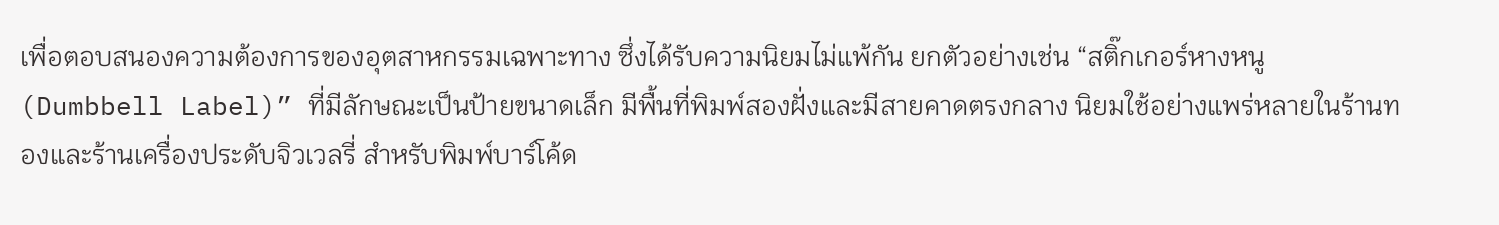เพื่อตอบสนองความต้องการของอุตสาหกรรมเฉพาะทาง ซึ่งได้รับความนิยมไม่แพ้กัน ยกตัวอย่างเช่น “สติ๊กเกอร์หางหนู (Dumbbell Label)” ที่มีลักษณะเป็นป้ายขนาดเล็ก มีพื้นที่พิมพ์สองฝั่งและมีสายคาดตรงกลาง นิยมใช้อย่างแพร่หลายในร้านทองและร้านเครื่องประดับจิวเวลรี่ สำหรับพิมพ์บาร์โค้ด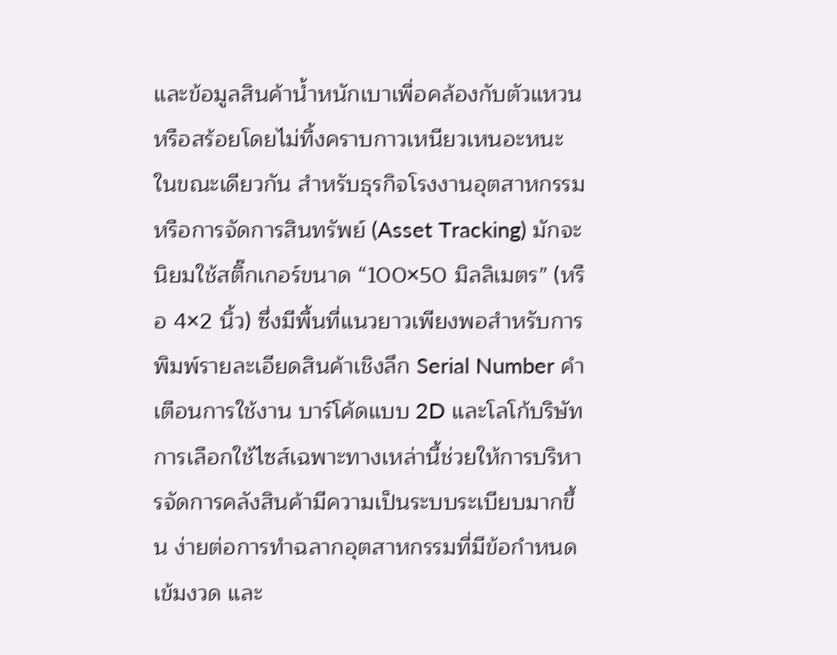และข้อมูลสินค้าน้ำหนักเบาเพื่อคล้องกับตัวแหวนหรือสร้อยโดยไม่ทิ้งคราบกาวเหนียวเหนอะหนะ ในขณะเดียวกัน สำหรับธุรกิจโรงงานอุตสาหกรรม หรือการจัดการสินทรัพย์ (Asset Tracking) มักจะนิยมใช้สติ๊กเกอร์ขนาด “100×50 มิลลิเมตร” (หรือ 4×2 นิ้ว) ซึ่งมีพื้นที่แนวยาวเพียงพอสำหรับการพิมพ์รายละเอียดสินค้าเชิงลึก Serial Number คำเตือนการใช้งาน บาร์โค้ดแบบ 2D และโลโก้บริษัท การเลือกใช้ไซส์เฉพาะทางเหล่านี้ช่วยให้การบริหารจัดการคลังสินค้ามีความเป็นระบบระเบียบมากขึ้น ง่ายต่อการทำฉลากอุตสาหกรรมที่มีข้อกำหนดเข้มงวด และ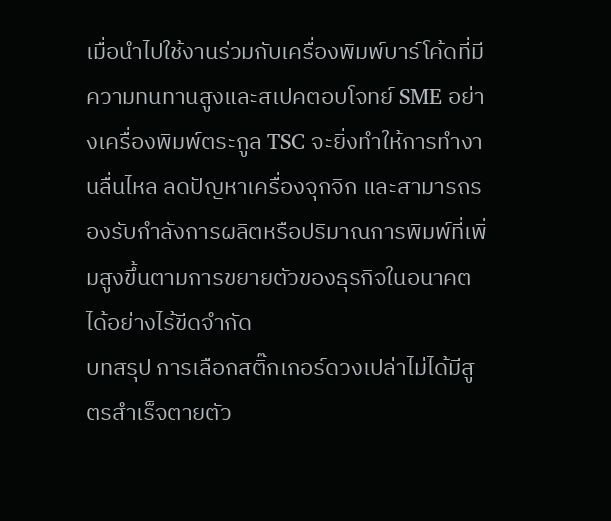เมื่อนำไปใช้งานร่วมกับเครื่องพิมพ์บาร์โค้ดที่มีความทนทานสูงและสเปคตอบโจทย์ SME อย่างเครื่องพิมพ์ตระกูล TSC จะยิ่งทำให้การทำงานลื่นไหล ลดปัญหาเครื่องจุกจิก และสามารถรองรับกำลังการผลิตหรือปริมาณการพิมพ์ที่เพิ่มสูงขึ้นตามการขยายตัวของธุรกิจในอนาคตได้อย่างไร้ขีดจำกัด
บทสรุป การเลือกสติ๊กเกอร์ดวงเปล่าไม่ได้มีสูตรสำเร็จตายตัว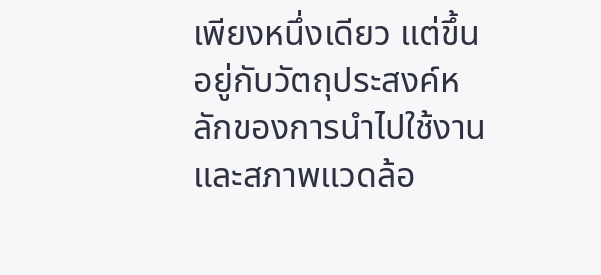เพียงหนึ่งเดียว แต่ขึ้นอยู่กับวัตถุประสงค์หลักของการนำไปใช้งานและสภาพแวดล้อ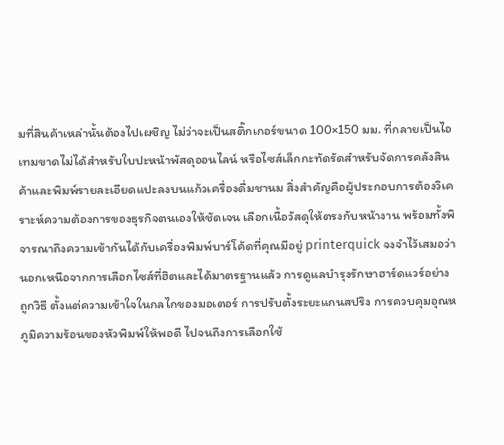มที่สินค้าเหล่านั้นต้องไปเผชิญ ไม่ว่าจะเป็นสติ๊กเกอร์ขนาด 100×150 มม. ที่กลายเป็นไอเทมขาดไม่ได้สำหรับใบปะหน้าพัสดุออนไลน์ หรือไซส์เล็กกะทัดรัดสำหรับจัดการคลังสินค้าและพิมพ์รายละเอียดแปะลงบนแก้วเครื่องดื่มชานม สิ่งสำคัญคือผู้ประกอบการต้องวิเคราะห์ความต้องการของธุรกิจตนเองให้ชัดเจน เลือกเนื้อวัสดุให้ตรงกับหน้างาน พร้อมทั้งพิจารณาถึงความเข้ากันได้กับเครื่องพิมพ์บาร์โค้ดที่คุณมีอยู่ printerquick จงจำไว้เสมอว่านอกเหนือจากการเลือกไซส์ที่ฮิตและได้มาตรฐานแล้ว การดูแลบำรุงรักษาฮาร์ดแวร์อย่างถูกวิธี ตั้งแต่ความเข้าใจในกลไกของมอเตอร์ การปรับตั้งระยะแกนสปริง การควบคุมอุณหภูมิความร้อนของหัวพิมพ์ให้พอดี ไปจนถึงการเลือกใช้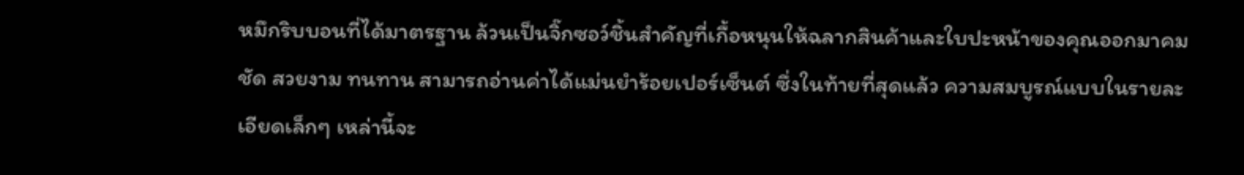หมึกริบบอนที่ได้มาตรฐาน ล้วนเป็นจิ๊กซอว์ชิ้นสำคัญที่เกื้อหนุนให้ฉลากสินค้าและใบปะหน้าของคุณออกมาคมชัด สวยงาม ทนทาน สามารถอ่านค่าได้แม่นยำร้อยเปอร์เซ็นต์ ซึ่งในท้ายที่สุดแล้ว ความสมบูรณ์แบบในรายละเอียดเล็กๆ เหล่านี้จะ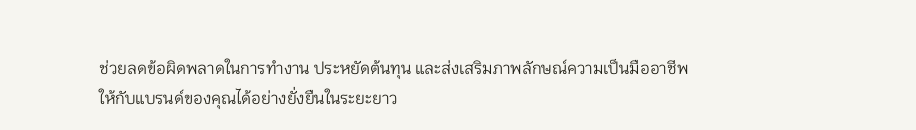ช่วยลดข้อผิดพลาดในการทำงาน ประหยัดต้นทุน และส่งเสริมภาพลักษณ์ความเป็นมืออาชีพให้กับแบรนด์ของคุณได้อย่างยั่งยืนในระยะยาว